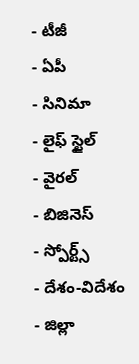- టీజీ
- ఏపీ
- సినిమా
- లైఫ్ స్టైల్
- వైరల్
- బిజినెస్
- స్పోర్ట్స్
- దేశం-విదేశం
- జిల్లా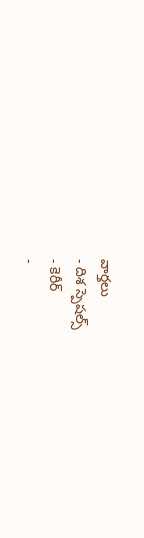వార్తలు
- దిశ స్పెషల్స్
- కెరీర్
-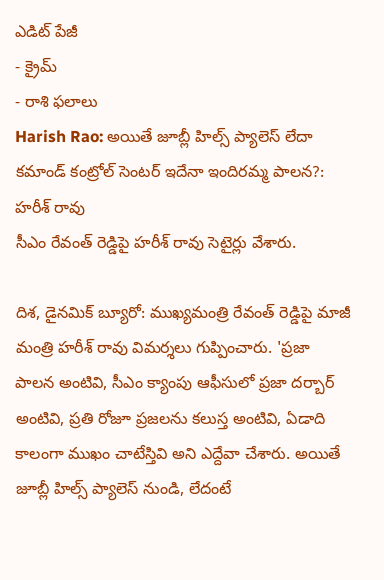ఎడిట్ పేజీ
- క్రైమ్
- రాశి ఫలాలు
Harish Rao: అయితే జూబ్లీ హిల్స్ ప్యాలెస్ లేదా కమాండ్ కంట్రోల్ సెంటర్ ఇదేనా ఇందిరమ్మ పాలన?: హరీశ్ రావు
సీఎం రేవంత్ రెడ్డిపై హరీశ్ రావు సెటైర్లు వేశారు.

దిశ, డైనమిక్ బ్యూరో: ముఖ్యమంత్రి రేవంత్ రెడ్డిపై మాజీ మంత్రి హరీశ్ రావు విమర్శలు గుప్పించారు. 'ప్రజా పాలన అంటివి, సీఎం క్యాంపు ఆఫీసులో ప్రజా దర్బార్ అంటివి, ప్రతి రోజూ ప్రజలను కలుస్త అంటివి, ఏడాది కాలంగా ముఖం చాటేస్తివి అని ఎద్దేవా చేశారు. అయితే జూబ్లీ హిల్స్ ప్యాలెస్ నుండి, లేదంటే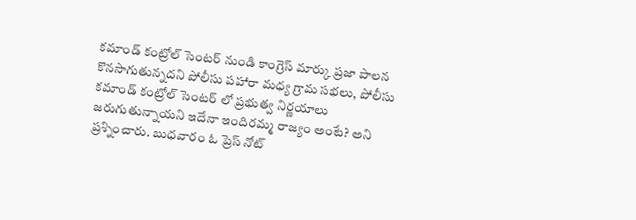కమాండ్ కంట్రోల్ సెంటర్ నుండి కాంగ్రెస్ మార్కు ప్రజా పాలన కొనసాగుతున్నదని పోలీసు పహారా మధ్య గ్రామ సభలు, పోలీసు కమాండ్ కంట్రోల్ సెంటర్ లో ప్రభుత్వ నిర్ణయాలు జరుగుతున్నాయని ఇదేనా ఇందిరమ్మ రాజ్యం అంటే? అని ప్రశ్నించారు. బుధవారం ఓ ప్రెస్ నోట్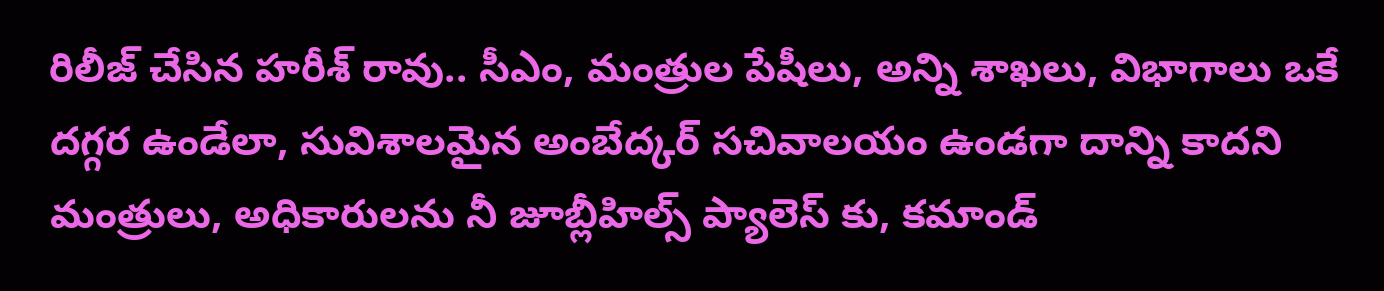రిలీజ్ చేసిన హరీశ్ రావు.. సీఎం, మంత్రుల పేషీలు, అన్ని శాఖలు, విభాగాలు ఒకే దగ్గర ఉండేలా, సువిశాలమైన అంబేద్కర్ సచివాలయం ఉండగా దాన్ని కాదని మంత్రులు, అధికారులను నీ జూబ్లీహిల్స్ ప్యాలెస్ కు, కమాండ్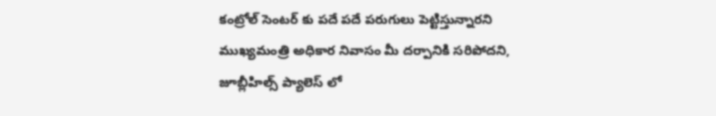కంట్రోల్ సెంటర్ కు పదే పదే పరుగులు పెట్టిస్తున్నారని ముఖ్యమంత్రి అధికార నివాసం మీ దర్పానికి సరిపోదని, జూబ్లీహిల్స్ ప్యాలెస్ లో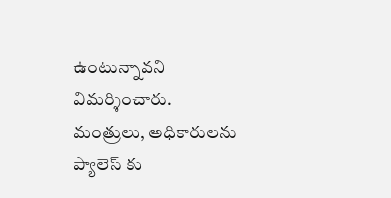ఉంటున్నావని విమర్శించారు. మంత్రులు, అధికారులను ప్యాలెస్ కు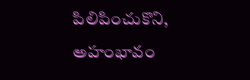పిలిపించుకొని, అహంభావం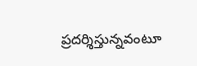ప్రదర్శిస్తున్నవంటూ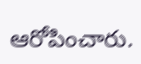ఆరోపించారు.